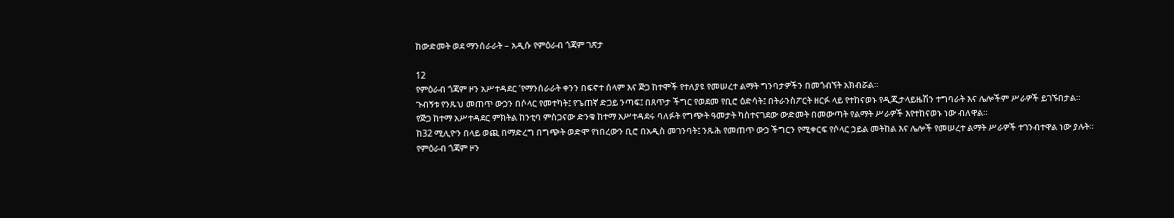ከውድመት ወደ ማንሰራራት – አዲሱ የምዕራብ ጎጃም ገጽታ

12
የምዕራብ ጎጃም ዞን አሥተዳደር ‘የማንሰራራት ቀንን በፍኖተ ሰላም እና ጅጋ ከተሞች የተለያዩ የመሠረተ ልማት ግንባታዎችን በመጎብኘት አክብሯል።
ጉብኝቱ የንጹህ መጠጥ ውኃን በሶላር የመተካት፤ የጌጠኛ ድጋይ ንጣፍ፤ በጸጥታ ችግር የወደመ የቢሮ ዕድሳት፤ በትራንስፖርት ዘርፉ ላይ የተከናወኑ የዲጂታላይዜሽን ተግባራት እና ሌሎችም ሥራዎች ይገኙበታል።
የጅጋ ከተማ አሥተዳደር ምክትል ከንቲባ ምስጋናው ድንቁ ከተማ አሥተዳደሩ ባለፉት የግጭት ዓመታት ካስተናገደው ውድመት በመውጣት የልማት ሥራዎች እየተከናወኑ ነው ብለዋል።
ከ32 ሚሊዮን በላይ ወጪ በማድረግ በግጭት ወድሞ የነበረውን ቢሮ በአዲስ መገንባት፤ ንጹሕ የመጠጥ ውኃ ችግርን የሚቀርፍ የሶላር ኃይል መትከል እና ሌሎች የመሠረተ ልማት ሥራዎች ተገንብተዋል ነው ያሉት።
የምዕራብ ጎጃም ዞን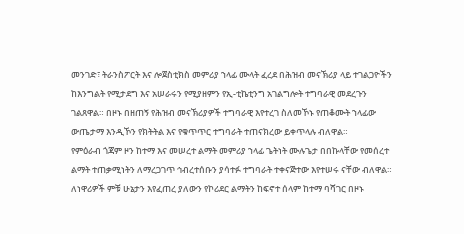መንገድ፣ ትራንስፖርት እና ሎጀስቲክስ መምሪያ ኀላፊ ሙላት ፈረደ በሕዝብ መናኽሪያ ላይ ተገልጋዮችን ከእንግልት የሚታደግ እና አሠራሩን የሚያዘምን የኢ-ቲኬቲንግ አገልግሎት ተግባራዊ መደረጉን ገልጸዋል። በዞኑ በዘጠኝ የሕዝብ መናኽሪያዎች ተግባራዊ እየተረገ ስለመኾኑ የጠቆሙት ኀላፊው ውጤታማ እንዲኾን የክትትል እና የቁጥጥር ተግባራት ተጠናክረው ይቀጥላሉ ብለዋል።
የምዕራብ ጎጃም ዞን ከተማ እና መሠረተ ልማት መምሪያ ኀላፊ ጌትነት ሙሉጌታ በበኩላቸው የመሰረተ ልማት ተጠቃሚነትን ለማረጋገጥ ኅብረተሰቡን ያሳተፉ ተግባራት ተቀናጅተው እየተሠሩ ናቸው ብለዋል።
ለነዋሪዎች ምቹ ሁኔታን እየፈጠረ ያለውን የኮሪደር ልማትን ከፍኖተ ሰላም ከተማ ባሻገር በዞኑ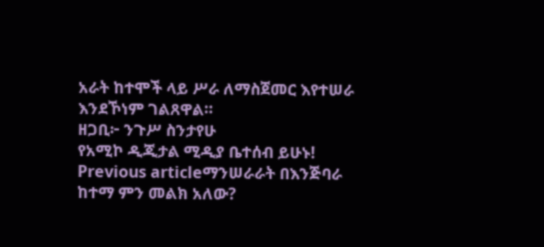አራት ከተሞች ላይ ሥራ ለማስጀመር እየተሠራ እንደኾነም ገልጸዋል።
ዘጋቢ፦ ንጉሥ ስንታየሁ
የአሚኮ ዲጂታል ሚዲያ ቤተሰብ ይሁኑ!
Previous articleማንሠራራት በእንጅባራ ከተማ ምን መልክ አለው?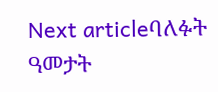Next articleባለፉት ዓመታት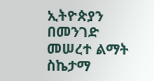ኢትዮጵያን በመንገድ መሠረተ ልማት ስኬታማ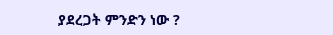ያደረጋት ምንድን ነው ?